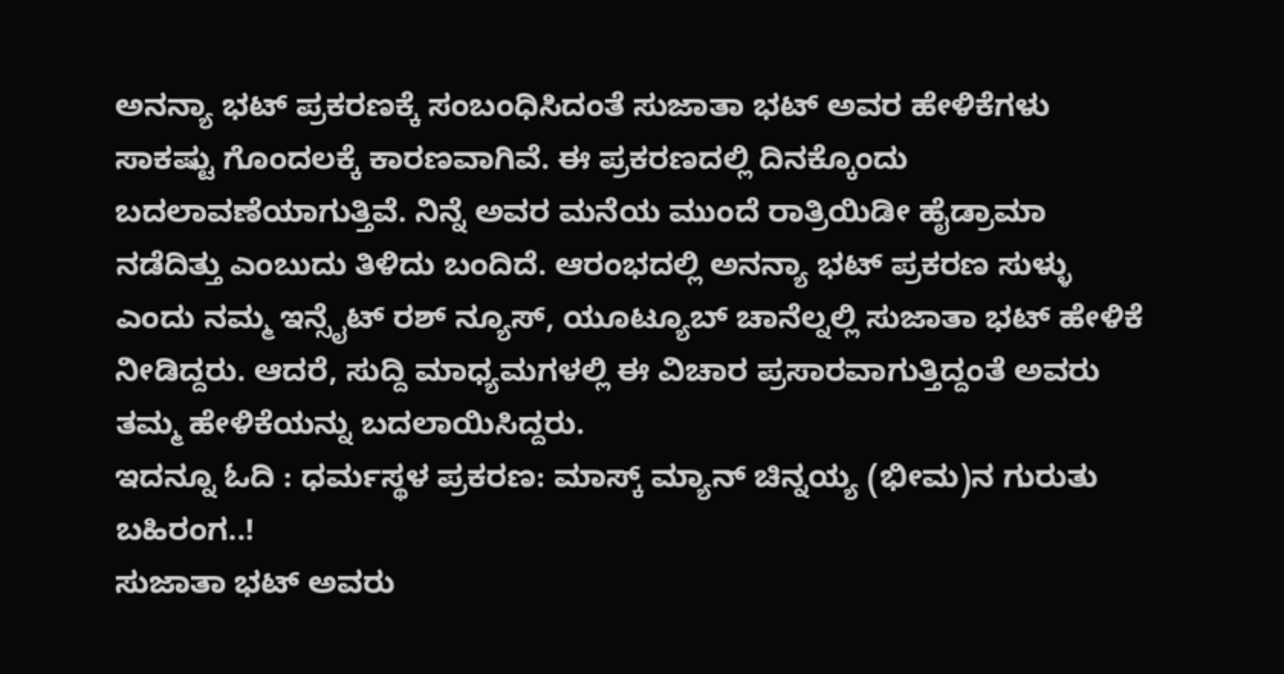ಅನನ್ಯಾ ಭಟ್ ಪ್ರಕರಣಕ್ಕೆ ಸಂಬಂಧಿಸಿದಂತೆ ಸುಜಾತಾ ಭಟ್ ಅವರ ಹೇಳಿಕೆಗಳು ಸಾಕಷ್ಟು ಗೊಂದಲಕ್ಕೆ ಕಾರಣವಾಗಿವೆ. ಈ ಪ್ರಕರಣದಲ್ಲಿ ದಿನಕ್ಕೊಂದು ಬದಲಾವಣೆಯಾಗುತ್ತಿವೆ. ನಿನ್ನೆ ಅವರ ಮನೆಯ ಮುಂದೆ ರಾತ್ರಿಯಿಡೀ ಹೈಡ್ರಾಮಾ ನಡೆದಿತ್ತು ಎಂಬುದು ತಿಳಿದು ಬಂದಿದೆ. ಆರಂಭದಲ್ಲಿ ಅನನ್ಯಾ ಭಟ್ ಪ್ರಕರಣ ಸುಳ್ಳು ಎಂದು ನಮ್ಮ ಇನ್ಸೈಟ್ ರಶ್ ನ್ಯೂಸ್, ಯೂಟ್ಯೂಬ್ ಚಾನೆಲ್ನಲ್ಲಿ ಸುಜಾತಾ ಭಟ್ ಹೇಳಿಕೆ ನೀಡಿದ್ದರು. ಆದರೆ, ಸುದ್ದಿ ಮಾಧ್ಯಮಗಳಲ್ಲಿ ಈ ವಿಚಾರ ಪ್ರಸಾರವಾಗುತ್ತಿದ್ದಂತೆ ಅವರು ತಮ್ಮ ಹೇಳಿಕೆಯನ್ನು ಬದಲಾಯಿಸಿದ್ದರು.
ಇದನ್ನೂ ಓದಿ : ಧರ್ಮಸ್ಥಳ ಪ್ರಕರಣ: ಮಾಸ್ಕ್ ಮ್ಯಾನ್ ಚಿನ್ನಯ್ಯ (ಭೀಮ)ನ ಗುರುತು ಬಹಿರಂಗ..!
ಸುಜಾತಾ ಭಟ್ ಅವರು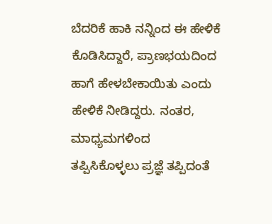ಬೆದರಿಕೆ ಹಾಕಿ ನನ್ನಿಂದ ಈ ಹೇಳಿಕೆ ಕೊಡಿಸಿದ್ದಾರೆ, ಪ್ರಾಣಭಯದಿಂದ ಹಾಗೆ ಹೇಳಬೇಕಾಯಿತು ಎಂದು ಹೇಳಿಕೆ ನೀಡಿದ್ದರು. ನಂತರ, ಮಾಧ್ಯಮಗಳಿಂದ ತಪ್ಪಿಸಿಕೊಳ್ಳಲು ಪ್ರಜ್ಞೆ ತಪ್ಪಿದಂತೆ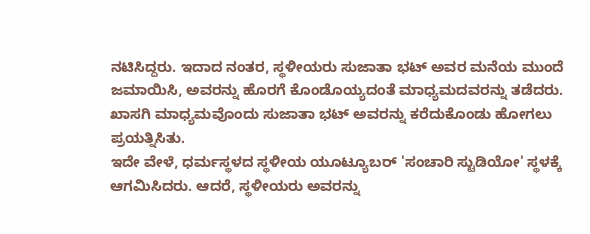ನಟಿಸಿದ್ದರು. ಇದಾದ ನಂತರ, ಸ್ಥಳೀಯರು ಸುಜಾತಾ ಭಟ್ ಅವರ ಮನೆಯ ಮುಂದೆ ಜಮಾಯಿಸಿ, ಅವರನ್ನು ಹೊರಗೆ ಕೊಂಡೊಯ್ಯದಂತೆ ಮಾಧ್ಯಮದವರನ್ನು ತಡೆದರು. ಖಾಸಗಿ ಮಾಧ್ಯಮವೊಂದು ಸುಜಾತಾ ಭಟ್ ಅವರನ್ನು ಕರೆದುಕೊಂಡು ಹೋಗಲು ಪ್ರಯತ್ನಿಸಿತು.
ಇದೇ ವೇಳೆ, ಧರ್ಮಸ್ಥಳದ ಸ್ಥಳೀಯ ಯೂಟ್ಯೂಬರ್ 'ಸಂಚಾರಿ ಸ್ಟುಡಿಯೋ' ಸ್ಥಳಕ್ಕೆ ಆಗಮಿಸಿದರು. ಆದರೆ, ಸ್ಥಳೀಯರು ಅವರನ್ನು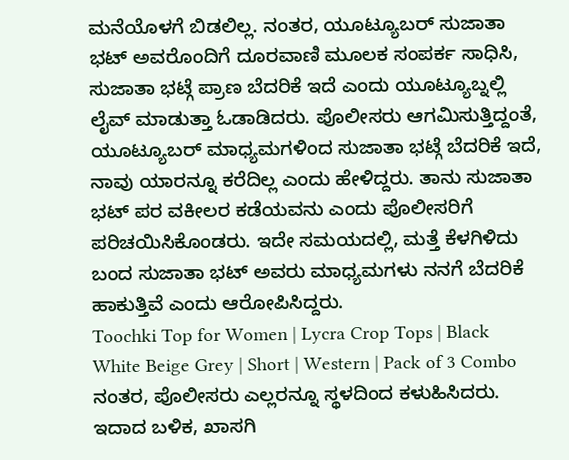ಮನೆಯೊಳಗೆ ಬಿಡಲಿಲ್ಲ. ನಂತರ, ಯೂಟ್ಯೂಬರ್ ಸುಜಾತಾ ಭಟ್ ಅವರೊಂದಿಗೆ ದೂರವಾಣಿ ಮೂಲಕ ಸಂಪರ್ಕ ಸಾಧಿಸಿ, ಸುಜಾತಾ ಭಟ್ಗೆ ಪ್ರಾಣ ಬೆದರಿಕೆ ಇದೆ ಎಂದು ಯೂಟ್ಯೂಬ್ನಲ್ಲಿ ಲೈವ್ ಮಾಡುತ್ತಾ ಓಡಾಡಿದರು. ಪೊಲೀಸರು ಆಗಮಿಸುತ್ತಿದ್ದಂತೆ, ಯೂಟ್ಯೂಬರ್ ಮಾಧ್ಯಮಗಳಿಂದ ಸುಜಾತಾ ಭಟ್ಗೆ ಬೆದರಿಕೆ ಇದೆ, ನಾವು ಯಾರನ್ನೂ ಕರೆದಿಲ್ಲ ಎಂದು ಹೇಳಿದ್ದರು. ತಾನು ಸುಜಾತಾ ಭಟ್ ಪರ ವಕೀಲರ ಕಡೆಯವನು ಎಂದು ಪೊಲೀಸರಿಗೆ ಪರಿಚಯಿಸಿಕೊಂಡರು. ಇದೇ ಸಮಯದಲ್ಲಿ, ಮತ್ತೆ ಕೆಳಗಿಳಿದು ಬಂದ ಸುಜಾತಾ ಭಟ್ ಅವರು ಮಾಧ್ಯಮಗಳು ನನಗೆ ಬೆದರಿಕೆ ಹಾಕುತ್ತಿವೆ ಎಂದು ಆರೋಪಿಸಿದ್ದರು.
Toochki Top for Women | Lycra Crop Tops | Black White Beige Grey | Short | Western | Pack of 3 Combo
ನಂತರ, ಪೊಲೀಸರು ಎಲ್ಲರನ್ನೂ ಸ್ಥಳದಿಂದ ಕಳುಹಿಸಿದರು. ಇದಾದ ಬಳಿಕ, ಖಾಸಗಿ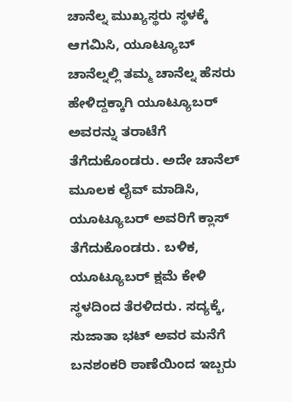ಚಾನೆಲ್ನ ಮುಖ್ಯಸ್ಥರು ಸ್ಥಳಕ್ಕೆ ಆಗಮಿಸಿ, ಯೂಟ್ಯೂಬ್ ಚಾನೆಲ್ನಲ್ಲಿ ತಮ್ಮ ಚಾನೆಲ್ನ ಹೆಸರು ಹೇಳಿದ್ದಕ್ಕಾಗಿ ಯೂಟ್ಯೂಬರ್ ಅವರನ್ನು ತರಾಟೆಗೆ ತೆಗೆದುಕೊಂಡರು. ಅದೇ ಚಾನೆಲ್ ಮೂಲಕ ಲೈವ್ ಮಾಡಿಸಿ, ಯೂಟ್ಯೂಬರ್ ಅವರಿಗೆ ಕ್ಲಾಸ್ ತೆಗೆದುಕೊಂಡರು. ಬಳಿಕ, ಯೂಟ್ಯೂಬರ್ ಕ್ಷಮೆ ಕೇಳಿ ಸ್ಥಳದಿಂದ ತೆರಳಿದರು. ಸದ್ಯಕ್ಕೆ, ಸುಜಾತಾ ಭಟ್ ಅವರ ಮನೆಗೆ ಬನಶಂಕರಿ ಠಾಣೆಯಿಂದ ಇಬ್ಬರು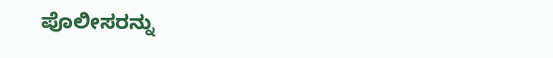ಪೊಲೀಸರನ್ನು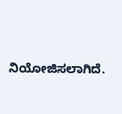ನಿಯೋಜಿಸಲಾಗಿದೆ.